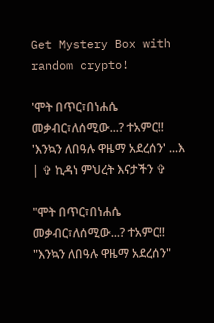Get Mystery Box with random crypto!

'ሞት በጥር፣በነሐሴ መቃብር፣ለሰሚው...? ተአምር!! 'እንኳን ለበዓሉ ዋዜማ አደረሰን' ...እ | ✞ ኪዳነ ምህረት እናታችን ✞

"ሞት በጥር፣በነሐሴ መቃብር፣ለሰሚው...? ተአምር!!
"እንኳን ለበዓሉ ዋዜማ አደረሰን"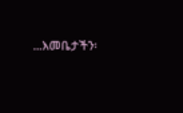...እመቤታችን፡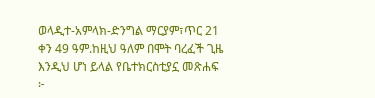ወላዲተ-አምላክ-ድንግል ማርያም፣ጥር 21 ቀን 49 ዓም.ከዚህ ዓለም በሞት ባረፈች ጊዜ እንዲህ ሆነ ይላል የቤተክርስቲያኗ መጽሐፍ ፦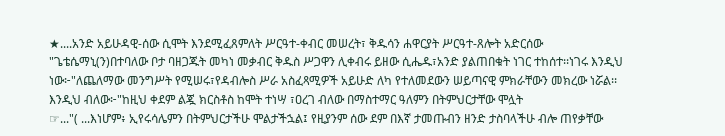★....አንድ አይሁዳዊ-ሰው ሲሞት እንደሚፈጸምለት ሥርዓተ-ቀብር መሠረት፣ ቅዱሳን ሐዋርያት ሥርዓተ-ጸሎት አድርሰው "ጌቴሴማኒ(ን)በተባለው ቦታ ባዘጋጁት መካነ መቃብር ቅዱስ ሥጋዋን ሊቀብሩ ይዘው ሲሔዱ፣አንድ ያልጠበቁት ነገር ተከሰተ፡፡ነገሩ እንዲህ ነው፦"ለጨለማው መንግሥት የሚሠሩ፣የዳብሎስ ሥራ አስፈጻሚዎች አይሁድ ለካ የተለመደውን ሠይጣናዊ ምክራቸውን መክረው ነሯል፡፡እንዲህ ብለው፦"ከዚህ ቀደም ልጇ ክርስቶስ ከሞት ተነሣ ፣ዐረገ ብለው በማስተማር ዓለምን በትምህርታቸው ሞሏት
☞..."( ...እነሆም፥ ኢየሩሳሌምን በትምህርታችሁ ሞልታችኋል፤ የዚያንም ሰው ደም በእኛ ታመጡብን ዘንድ ታስባላችሁ ብሎ ጠየቃቸው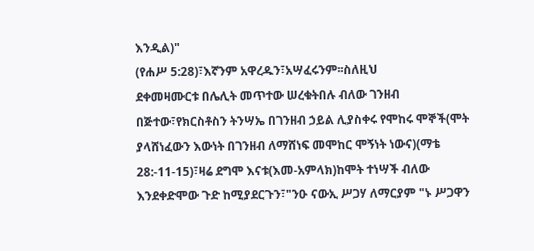እንዲል)"
(የሐሥ 5:28)፣እኛንም አዋረዱን፣አሣፈሩንም፡፡ስለዚህ
ደቀመዛሙርቱ በሌሊት መጥተው ሠረቁትበሉ ብለው ገንዘብ በጅተው፣የክርስቶስን ትንሣኤ በገንዘብ ኃይል ሊያስቀሩ የሞከሩ ሞኞች(ሞት ያላሸነፈውን እውነት በገንዘብ ለማሸነፍ መሞከር ሞኝነት ነውና)(ማቴ 28:-11-15)፣ዛሬ ደግሞ እናቱ(እመ-አምላክ)ከሞት ተነሣች ብለው እንደቀድሞው ጉድ ከሚያደርጉን፣"ንዑ ናውኢ ሥጋሃ ለማርያም "ኑ ሥጋዋን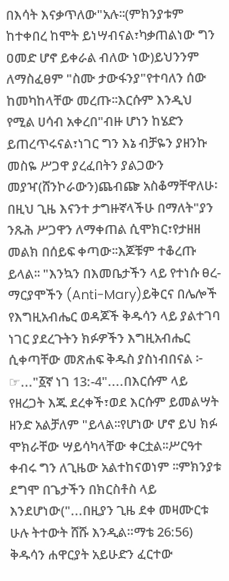በእሳት እናቃጥለው"አሉ፡፡(ምክንያቱም ከተቀበረ ከሞት ይነሣብናል፣ካቃጠልነው ግን ዐመድ ሆኖ ይቀራል ብለው ነው)ይህንንም ለማስፈፀም "ስሙ ታውፋንያ"የተባለን ሰው ከመካከላቸው መረጡ፡፡እርሱም እንዲህ የሚል ሀሳብ አቀረበ"ብዙ ሆነን ከሄድን ይጠረጥሩናል፣ነገር ግን እኔ ብቻዬን ያዘንኩ መስዬ ሥጋዋ ያረፈበትን ያልጋውን መያዣ(ሸንኮራውን)ጨብጬ አስቆማቸዋለሁ፡በዚህ ጊዜ እናንተ ታግዙኛላችሁ በማለት"ያን ንጹሕ ሥጋዋን ለማቀጠል ሲሞክር፣የታዘዘ መልክ በሰይፍ ቀጣው፡፡እጆቹም ተቆረጡ ይላል፡፡ "እንኳን በእመቤታችን ላይ የተነሱ ፀረ-ማርያሞችን (Anti-Mary)ይቅርና በሌሎች የእግዚአብሔር ወዳጆች ቅዱሳን ላይ ያልተገባ ነገር ያደረጉትን ክፉዎችን እግዚአብሔር ሲቀጣቸው መጽሐፍ ቅዱስ ያስነብበናል ፦
☞..."፩ኛ ነገ 13:-4"....በእርሱም ላይ የዘረጋት እጁ ደረቀች፣ወደ እርሱም ይመልሣት ዘንድ አልቻለም "ይላል፡፡የሆነው ሆኖ ይህ ክፉ ሞክራቸው ሣይሳካላቸው ቀርቷል፡፡ሥርዓተ ቀብሩ ግን ለጊዜው አልተከናወነም ፡፡ምክንያቱ ደግሞ በጌታችን በክርስቶስ ላይ እንደሆነው("...በዚያን ጊዜ ደቀ መዛሙርቱ ሁሉ ትተውት ሸሹ እንዲል።ማቴ 26:56) ቅዱሳን ሐዋርያት አይሁድን ፈርተው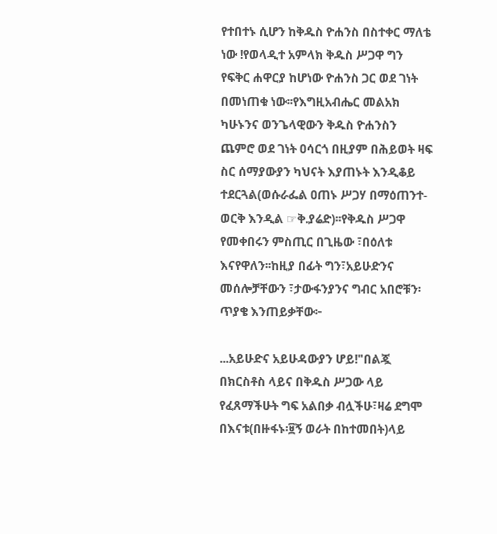የተበተኑ ሲሆን ከቅዱስ ዮሐንስ በስተቀር ማለቴ ነው !የወላዲተ አምላክ ቅዱስ ሥጋዋ ግን የፍቅር ሐዋርያ ከሆነው ዮሐንስ ጋር ወደ ገነት በመነጠቁ ነው፡፡የእግዚአብሔር መልአክ ካሁኑንና ወንጌላዊውን ቅዱስ ዮሐንስን ጨምሮ ወደ ገነት ዐሳርጎ በዚያም በሕይወት ዛፍ ስር ሰማያውያን ካህናት እያጠኑት እንዲቆይ ተደርጓል(ወሱራፌል ዐጠኑ ሥጋሃ በማዕጠንተ-ወርቅ እንዲል ☞ቅ.ያሬድ)፡፡የቅዱስ ሥጋዋ የመቀበሩን ምስጢር በጊዜው ፣በዕለቱ እናየዋለን፡፡ከዚያ በፊት ግን፣አይሁድንና መሰሎቻቸውን ፣ታውፋንያንና ግብር አበሮቹን፡ጥያቄ እንጠይቃቸው፦

...አይሁድና አይሁዳውያን ሆይ!"በልጇ በክርስቶስ ላይና በቅዱስ ሥጋው ላይ የፈጸማችሁት ግፍ አልበቃ ብሏችሁ፣ዛሬ ደግሞ በእናቱ(በዙፋኑ፡፱ኝ ወራት በከተመበት)ላይ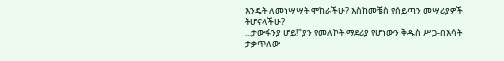እንዴት ለመነሣሣት ሞከራችሁ? እስከመቼስ የሰይጣን መሣሪያዎች ትሆናላችሁ?
...ታውፋንያ ሆይ!"ያን የመለኮት ማደሪያ የሆነውን ቅዱስ ሥጋ-በእሳት ታቃጥለው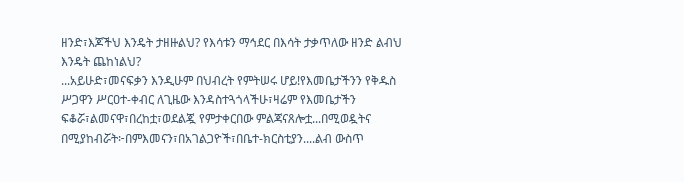ዘንድ፣እጆችህ እንዴት ታዘዙልህ? የእሳቱን ማኅደር በእሳት ታቃጥለው ዘንድ ልብህ እንዴት ጨከነልህ?
...አይሁድ፣መናፍቃን እንዲሁም በህብረት የምትሠሩ ሆይ!የእመቤታችንን የቅዱስ ሥጋዋን ሥርዐተ-ቀብር ለጊዜው እንዳስተጓጎላችሁ፣ዛሬም የእመቤታችን ፍቆሯ፣ልመናዋ፣በረከቷ፣ወደልጇ የምታቀርበው ምልጃናጸሎቷ...በሚወዷትና በሚያከብሯት፦በምእመናን፣በአገልጋዮች፣በቤተ-ክርስቲያን....ልብ ውስጥ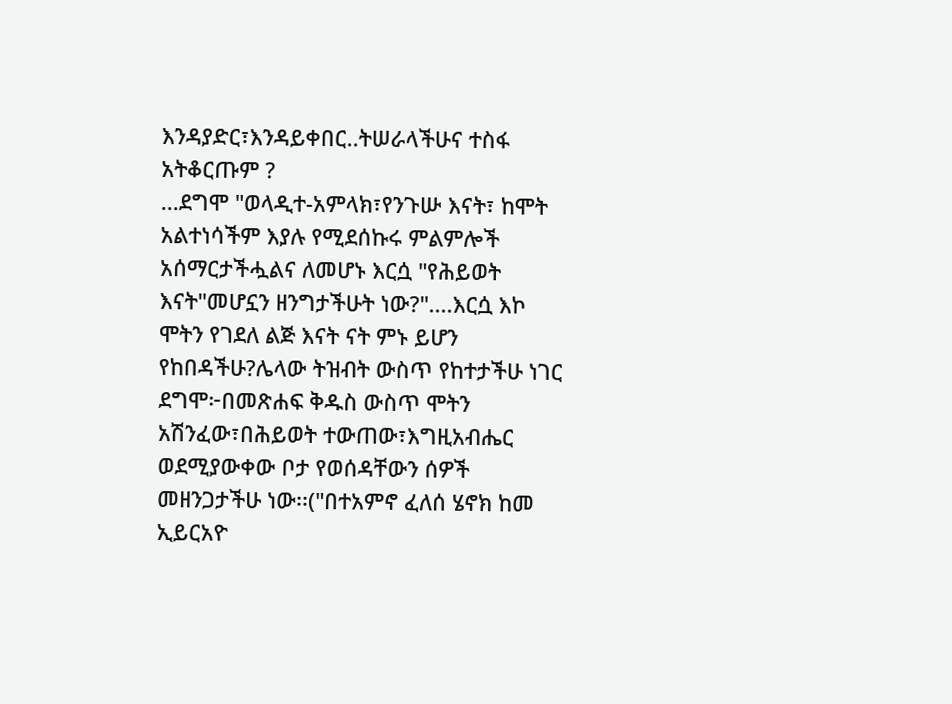እንዳያድር፣እንዳይቀበር..ትሠራላችሁና ተስፋ አትቆርጡም ?
...ደግሞ "ወላዲተ-አምላክ፣የንጉሡ እናት፣ ከሞት አልተነሳችም እያሉ የሚደሰኩሩ ምልምሎች አሰማርታችሗልና ለመሆኑ እርሷ "የሕይወት እናት"መሆኗን ዘንግታችሁት ነው?"....እርሷ እኮ ሞትን የገደለ ልጅ እናት ናት ምኑ ይሆን የከበዳችሁ?ሌላው ትዝብት ውስጥ የከተታችሁ ነገር ደግሞ፦በመጽሐፍ ቅዱስ ውስጥ ሞትን አሽንፈው፣በሕይወት ተውጠው፣እግዚአብሔር ወደሚያውቀው ቦታ የወሰዳቸውን ሰዎች መዘንጋታችሁ ነው፡፡("በተአምኖ ፈለሰ ሄኖክ ከመ ኢይርአዮ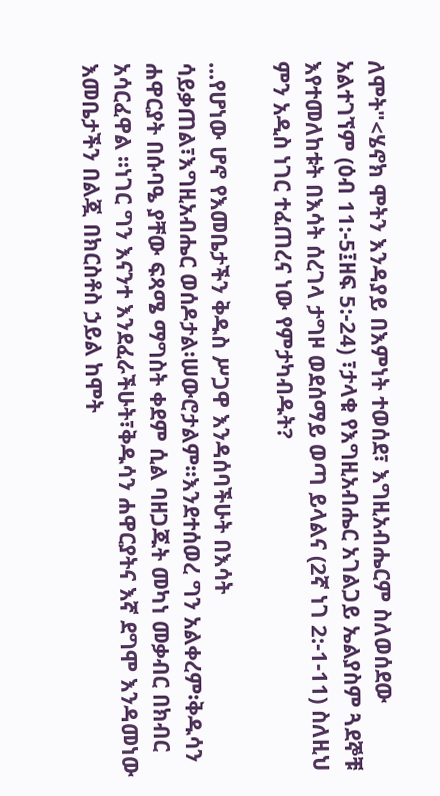ለሞት"<ሄኖክ ሞትን እንዳያይ በእምነት ተወሰደ፣ እግዚአብሔርም ስለወሰደው አልተገኘም (ዕብ 11:-5፤ዘፍ 5:-24) ፣ታላቁ የእግዚአብሔር አገልጋይ ኤልያስም ጓደኞቹ እየተመለከቱት በእሳት ሰረገላ ታግዞ ወደሰማይ ወጣ ይላልና (2ኛ ነገ 2:-1-11) ስለዚህ ምን አዲስ ነገር ተፈጠረና ነው የምታካብዱት?

...የሆነው ሆኖ የእመቤታችን ቅዱስ ሥጋዋ እንዳሰባችሁት በእሳት ሳይቃጠል፣እግዚአብሔር ወሰዶታል፡ሠውሮታልም፡፡እንደተሰወረ ግን አልቀረም፡ቅዱሳን ሐዋርያት በሱባዔ ያቸው ፍጻሜ ማግስት ቀደም ሲል ባዘጋጁት መካነ መቃብር በክብር አሳርፈዋል ፡፡ነገር ግን እናንተ እንደፈራችሁት፣ቅዱሳን ሐዋርያትና እኛ ደግሞ እንዳመነው እመቤታችን በልጇ በክርስቶስ ኃይል ከሞት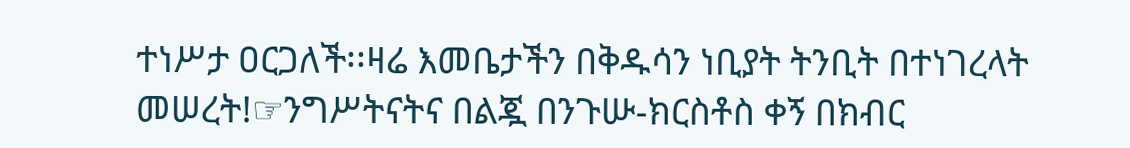ተነሥታ ዐርጋለች፡፡ዛሬ እመቤታችን በቅዱሳን ነቢያት ትንቢት በተነገረላት መሠረት!☞ንግሥትናትና በልጇ በንጉሡ-ክርስቶስ ቀኝ በክብር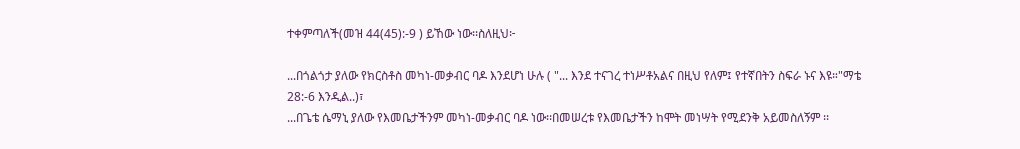ተቀምጣለች(መዝ 44(45):-9 ) ይኸው ነው፡፡ስለዚህ፦

...በጎልጎታ ያለው የክርስቶስ መካነ-መቃብር ባዶ እንደሆነ ሁሉ ( "... እንደ ተናገረ ተነሥቶአልና በዚህ የለም፤ የተኛበትን ስፍራ ኑና እዩ።"ማቴ 28:-6 እንዲል..)፣
...በጌቴ ሴማኒ ያለው የእመቤታችንም መካነ-መቃብር ባዶ ነው፡፡በመሠረቱ የእመቤታችን ከሞት መነሣት የሚደንቅ አይመስለኝም ፡፡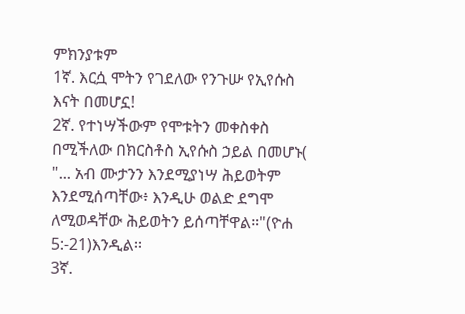ምክንያቱም
1ኛ. እርሷ ሞትን የገደለው የንጉሡ የኢየሱስ እናት በመሆኗ!
2ኛ. የተነሣችውም የሞቱትን መቀስቀስ በሚችለው በክርስቶስ ኢየሱስ ኃይል በመሆኑ( "... አብ ሙታንን እንደሚያነሣ ሕይወትም እንደሚሰጣቸው፥ እንዲሁ ወልድ ደግሞ ለሚወዳቸው ሕይወትን ይሰጣቸዋል።"(ዮሐ 5:-21)እንዲል፡፡
3ኛ.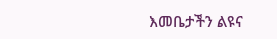እመቤታችን ልዩና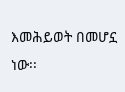እመሕይወት በመሆኗ
ነው፡፡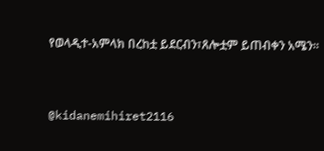የወላዲተ-አምላክ በረከቷ ይደርብን፣ጸሎቷም ይጠብቀን አሜን፡፡


@kidanemihiret2116